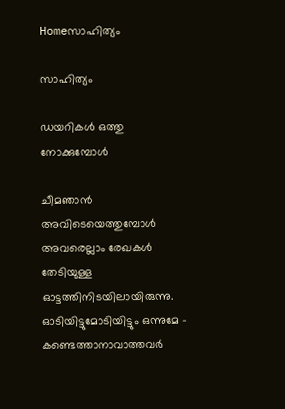Homeസാഹിത്യം

സാഹിത്യം

ഡയറികൾ ഒത്തു നോക്കുമ്പോൾ

ചീമഞാൻ അവിടെയെത്തുമ്പോൾ അവരെല്ലാം രേഖകൾ തേടിയുള്ള ഓട്ടത്തിനിടയിലായിരുന്നു. ഓടിയിട്ടുമോടിയിട്ടും ഒന്നുമേ - കണ്ടെത്താനാവാത്തവർ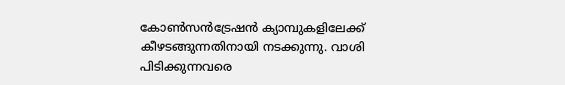കോൺസൻട്രേഷൻ ക്യാമ്പുകളിലേക്ക് കീഴടങ്ങുന്നതിനായി നടക്കുന്നു. വാശി പിടിക്കുന്നവരെ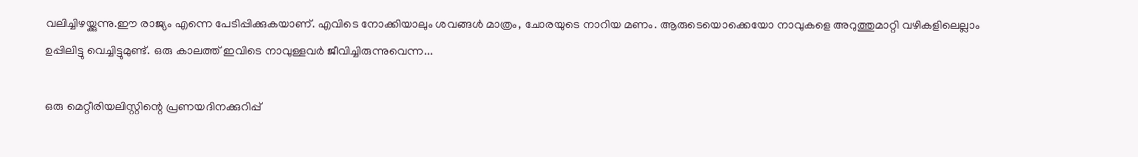വലിച്ചിഴയ്ക്കുന്നു.ഈ രാജ്യം എന്നെ പേടിപ്പിക്കുകയാണ്. എവിടെ നോക്കിയാലും ശവങ്ങൾ മാത്രം, ചോരയുടെ നാറിയ മണം. ആരുടെയൊക്കെയോ നാവുകളെ അറുത്തുമാറ്റി വഴികളിലെല്ലാം ഉപ്പിലിട്ടു വെച്ചിട്ടുമുണ്ട്. ഒരു കാലത്ത് ഇവിടെ നാവുള്ളവർ ജീവിച്ചിരുന്നുവെന്ന...

ഒരു മെറ്റീരിയലിസ്റ്റിന്റെ പ്രണയദിനക്കുറിപ്പ്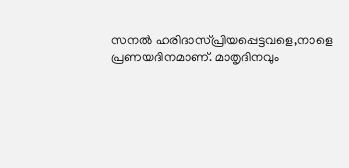സനൽ ഹരിദാസ്പ്രിയപ്പെട്ടവളെ,നാളെ പ്രണയദിനമാണ്. മാതൃദിനവും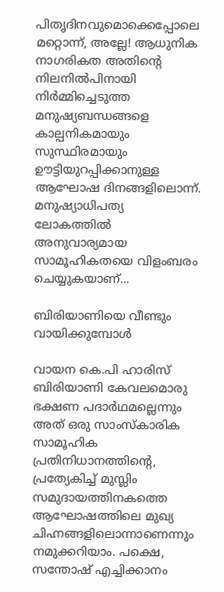പിതൃദിനവുമൊക്കെപ്പോലെ മറ്റൊന്ന്, അല്ലേ! ആധുനിക നാഗരികത അതിന്റെ നിലനിൽപിനായി നിർമ്മിച്ചെടുത്ത മനുഷ്യബന്ധങ്ങളെ കാല്പനികമായും സുസ്ഥിരമായും ഊട്ടിയുറപ്പിക്കാനുള്ള ആഘോഷ ദിനങ്ങളിലൊന്ന്. മനുഷ്യാധിപത്യ ലോകത്തിൽ അനുവാര്യമായ സാമൂഹികതയെ വിളംബരം ചെയ്യുകയാണ്...

ബിരിയാണിയെ വീണ്ടും വായിക്കുമ്പോൾ

വായന കെ.പി ഹാരിസ് ബിരിയാണി കേവലമൊരു ഭക്ഷണ പദാർഥമല്ലെന്നും അത് ഒരു സാംസ്കാരിക സാമൂഹിക പ്രതിനിധാനത്തിന്റെ, പ്രത്യേകിച്ച് മുസ്ലിം സമുദായത്തിനകത്തെ ആഘോഷത്തിലെ മുഖ്യ ചിഹ്നങ്ങളിലൊന്നാണെന്നും നമുക്കറിയാം. പക്ഷെ, സന്തോഷ് എച്ചിക്കാനം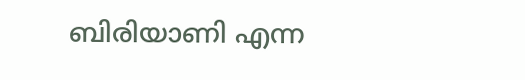ബിരിയാണി എന്ന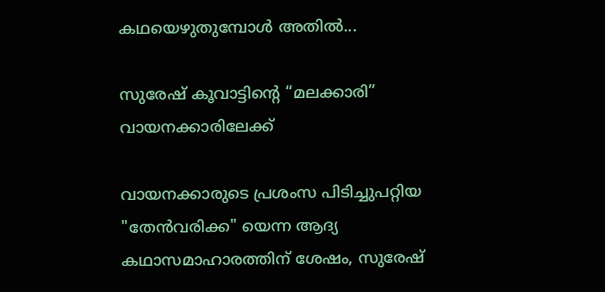കഥയെഴുതുമ്പോൾ അതിൽ...

സുരേഷ് കൂവാട്ടിന്റെ “മലക്കാരി” വായനക്കാരിലേക്ക്

വായനക്കാരുടെ പ്രശംസ പിടിച്ചുപറ്റിയ "തേൻവരിക്ക" യെന്ന ആദ്യ കഥാസമാഹാരത്തിന് ശേഷം, സുരേഷ്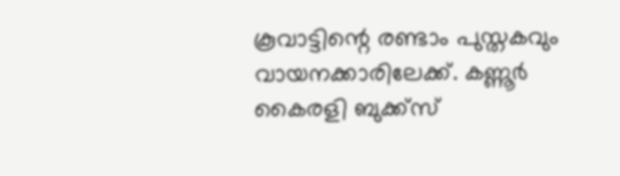കൂവാട്ടിന്റെ രണ്ടാം പുസ്തകവും വായനക്കാരിലേക്ക്. കണ്ണൂർ കൈരളി ബുക്ക്സ്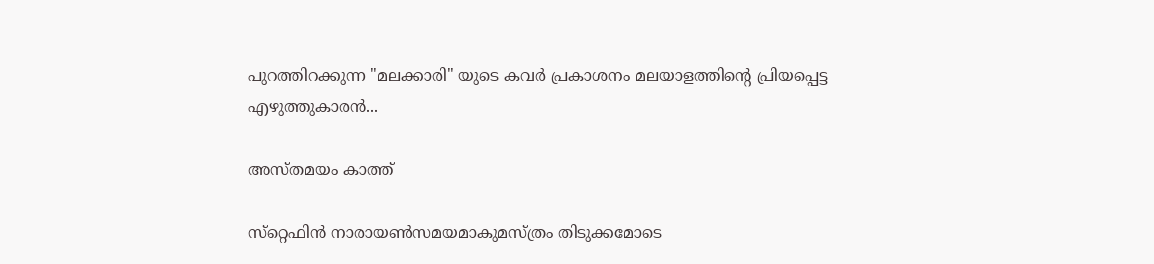പുറത്തിറക്കുന്ന "മലക്കാരി" യുടെ കവർ പ്രകാശനം മലയാളത്തിന്റെ പ്രിയപ്പെട്ട എഴുത്തുകാരൻ...

അസ്തമയം കാത്ത്

സ്‌റ്റെഫിന്‍ നാരായണ്‍സമയമാകുമസ്ത്രം തിടുക്കമോടെ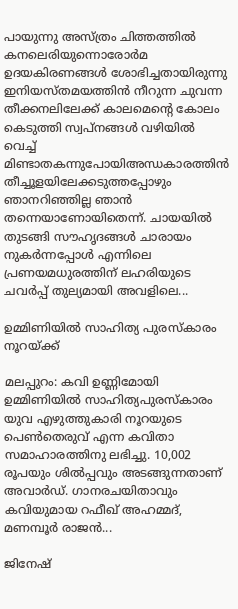പായുന്നു അസ്ത്രം ചിത്തത്തില്‍ കനലെരിയുന്നൊരോര്‍മ ഉദയകിരണങ്ങള്‍ ശോഭിച്ചതായിരുന്നു ഇനിയസ്തമയത്തിന്‍ നീറുന്ന ചുവന്ന തീക്കനലിലേക്ക് കാലമെന്റെ കോലം കെടുത്തി സ്വപ്‌നങ്ങള്‍ വഴിയില്‍ വെച്ച് മിണ്ടാതകന്നുപോയിഅന്ധകാരത്തിന്‍ തീച്ചൂളയിലേക്കടുത്തപ്പോഴും ഞാനറിഞ്ഞില്ല ഞാന്‍ തന്നെയാണോയിതെന്ന്. ചായയില്‍ തുടങ്ങി സൗഹൃദങ്ങള്‍ ചാരായം നുകര്‍ന്നപ്പോള്‍ എന്നിലെ പ്രണയമധുരത്തിന് ലഹരിയുടെ ചവര്‍പ്പ് തുല്യമായി അവളിലെ...

ഉമ്മിണിയില്‍ സാഹിത്യ പുരസ്‌കാരം നൂറയ്ക്ക്

മലപ്പുറം: കവി ഉണ്ണിമോയി ഉമ്മിണിയില്‍ സാഹിത്യപുരസ്‌കാരം യുവ എഴുത്തുകാരി നൂറയുടെ പെണ്‍തെരുവ് എന്ന കവിതാ സമാഹാരത്തിനു ലഭിച്ചു. 10,002 രൂപയും ശില്‍പ്പവും അടങ്ങുന്നതാണ് അവാര്‍ഡ്‌. ഗാനരചയിതാവും കവിയുമായ റഫീഖ് അഹമ്മദ്, മണമ്പൂര്‍ രാജന്‍...

ജിനേഷ്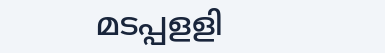മടപ്പളളി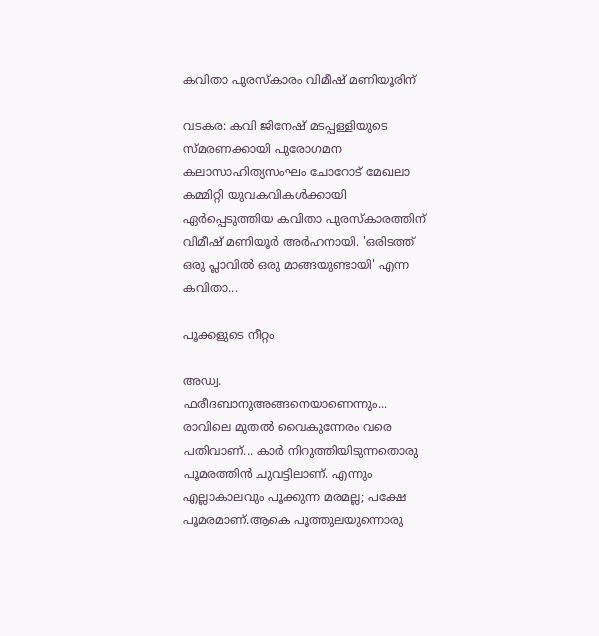കവിതാ പുരസ്കാരം വിമീഷ് മണിയൂരിന്

വടകര: കവി ജിനേഷ് മടപ്പള്ളിയുടെ സ്മരണക്കായി പുരോഗമന കലാസാഹിത്യസംഘം ചോറോട് മേഖലാ കമ്മിറ്റി യുവകവികൾക്കായി ഏർപ്പെടുത്തിയ കവിതാ പുരസ്കാരത്തിന് വിമീഷ് മണിയൂർ അർഹനായി. 'ഒരിടത്ത് ഒരു പ്ലാവിൽ ഒരു മാങ്ങയുണ്ടായി' എന്ന കവിതാ...

പൂക്കളുടെ നീറ്റം

അഡ്വ. ഫരീദബാനുഅങ്ങനെയാണെന്നും... രാവിലെ മുതൽ വൈകുന്നേരം വരെ പതിവാണ്... കാർ നിറുത്തിയിടുന്നതൊരു പൂമരത്തിൻ ചുവട്ടിലാണ്. എന്നും എല്ലാകാലവും പൂക്കുന്ന മരമല്ല; പക്ഷേ പൂമരമാണ്.ആകെ പൂത്തുലയുന്നൊരു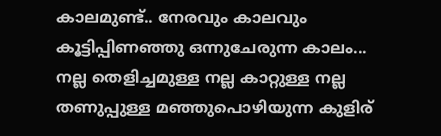കാലമുണ്ട്.. നേരവും കാലവും കൂട്ടിപ്പിണഞ്ഞു ഒന്നുചേരുന്ന കാലം... നല്ല തെളിച്ചമുള്ള നല്ല കാറ്റുള്ള നല്ല തണുപ്പുള്ള മഞ്ഞുപൊഴിയുന്ന കുളിര്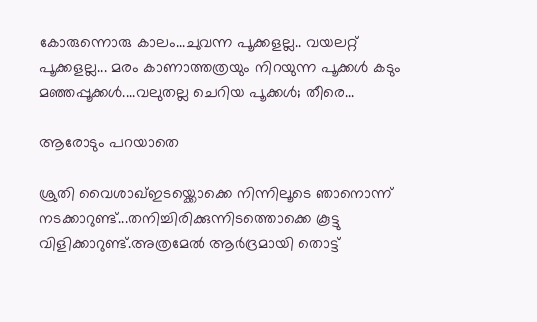കോരുന്നൊരു കാലം...ചുവന്ന പൂക്കളല്ല.. വയലറ്റ് പൂക്കളല്ല... മരം കാണാത്തത്രയും നിറയുന്ന പൂക്കൾ കടും മഞ്ഞപ്പൂക്കൾ....വലുതല്ല ചെറിയ പൂക്കൾ; തീരെ...

ആരോടും പറയാതെ

ശ്രുതി വൈശാഖ്ഇടയ്ക്കൊക്കെ നിന്നിലൂടെ ഞാനൊന്ന് നടക്കാറുണ്ട്...തനിച്ചിരിക്കുന്നിടത്തൊക്കെ കൂട്ടു വിളിക്കാറുണ്ട്.അത്രമേൽ ആർദ്രമായി തൊട്ട്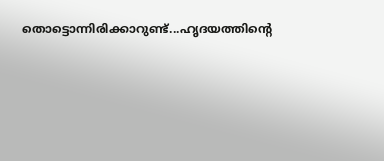തൊട്ടൊന്നിരിക്കാറുണ്ട്...ഹൃദയത്തിന്റെ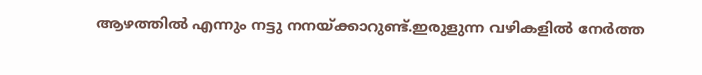ആഴത്തിൽ എന്നും നട്ടു നനയ്ക്കാറുണ്ട്.ഇരുളുന്ന വഴികളിൽ നേർത്ത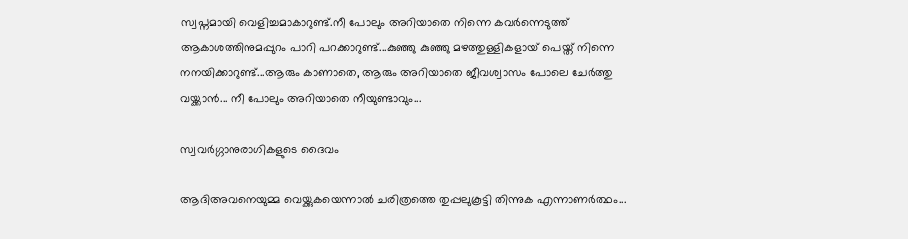സ്വപ്നമായി വെളിച്ചമാകാറുണ്ട്.നീ പോലും അറിയാതെ നിന്നെ കവർന്നെടുത്ത് ആകാശത്തിനുമപ്പുറം പാറി പറക്കാറുണ്ട്...കുഞ്ഞു കുഞ്ഞു മഴത്തുള്ളികളായ് പെയ്ത് നിന്നെ നനയിക്കാറുണ്ട്...ആരും കാണാതെ, ആരും അറിയാതെ ജീവശ്വാസം പോലെ ചേർത്തു വയ്ക്കാൻ... നീ പോലും അറിയാതെ നീയുണ്ടാവും...

സ്വവർഗ്ഗാനുരാഗികളുടെ ദൈവം

ആദിഅവനെയുമ്മ വെയ്ക്കുകയെന്നാൽ ചരിത്രത്തെ തുപ്പലുകൂട്ടി തിന്നുക എന്നാണർത്ഥം...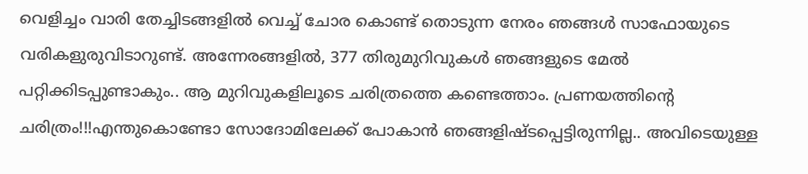വെളിച്ചം വാരി തേച്ചിടങ്ങളിൽ വെച്ച് ചോര കൊണ്ട് തൊടുന്ന നേരം ഞങ്ങൾ സാഫോയുടെ വരികളുരുവിടാറുണ്ട്. അന്നേരങ്ങളിൽ, 377 തിരുമുറിവുകൾ ഞങ്ങളുടെ മേൽ പറ്റിക്കിടപ്പുണ്ടാകും.. ആ മുറിവുകളിലൂടെ ചരിത്രത്തെ കണ്ടെത്താം. പ്രണയത്തിന്റെ ചരിത്രം!!!എന്തുകൊണ്ടോ സോദോമിലേക്ക് പോകാൻ ഞങ്ങളിഷ്ടപ്പെട്ടിരുന്നില്ല.. അവിടെയുള്ള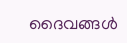ദൈവങ്ങൾ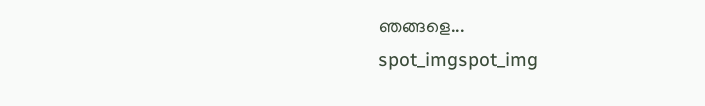ഞങ്ങളെ...
spot_imgspot_img